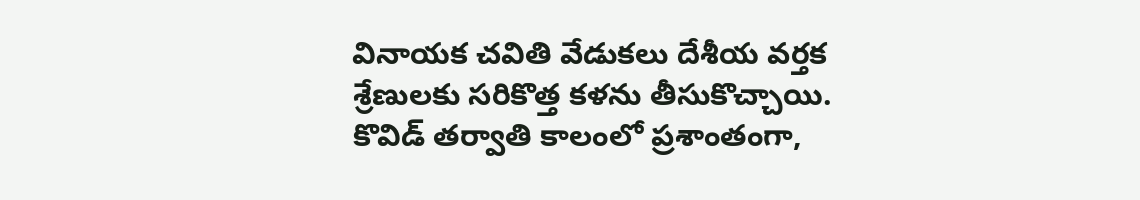వినాయక చవితి వేడుకలు దేశీయ వర్తక శ్రేణులకు సరికొత్త కళను తీసుకొచ్చాయి. కొవిడ్ తర్వాతి కాలంలో ప్రశాంతంగా,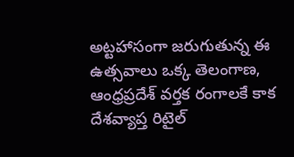అట్టహాసంగా జరుగుతున్న ఈ ఉత్సవాలు ఒక్క తెలంగాణ, ఆంధ్రప్రదేశ్ వర్తక రంగాలకే కాక దేశవ్యాప్త రిటైల్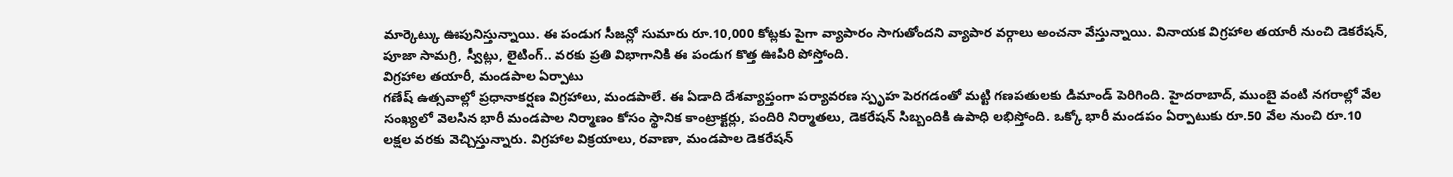మార్కెట్కు ఊపునిస్తున్నాయి. ఈ పండుగ సీజన్లో సుమారు రూ.10,000 కోట్లకు పైగా వ్యాపారం సాగుతోందని వ్యాపార వర్గాలు అంచనా వేస్తున్నాయి. వినాయక విగ్రహాల తయారీ నుంచి డెకరేషన్, పూజా సామగ్రి, స్వీట్లు, లైటింగ్.. వరకు ప్రతి విభాగానికి ఈ పండుగ కొత్త ఊపిరి పోస్తోంది.
విగ్రహాల తయారీ, మండపాల ఏర్పాటు
గణేష్ ఉత్సవాల్లో ప్రధానాకర్షణ విగ్రహాలు, మండపాలే. ఈ ఏడాది దేశవ్యాప్తంగా పర్యావరణ స్పృహ పెరగడంతో మట్టి గణపతులకు డిమాండ్ పెరిగింది. హైదరాబాద్, ముంబై వంటి నగరాల్లో వేల సంఖ్యలో వెలసిన భారీ మండపాల నిర్మాణం కోసం స్థానిక కాంట్రాక్టర్లు, పందిరి నిర్మాతలు, డెకరేషన్ సిబ్బందికి ఉపాధి లభిస్తోంది. ఒక్కో భారీ మండపం ఏర్పాటుకు రూ.50 వేల నుంచి రూ.10 లక్షల వరకు వెచ్చిస్తున్నారు. విగ్రహాల విక్రయాలు, రవాణా, మండపాల డెకరేషన్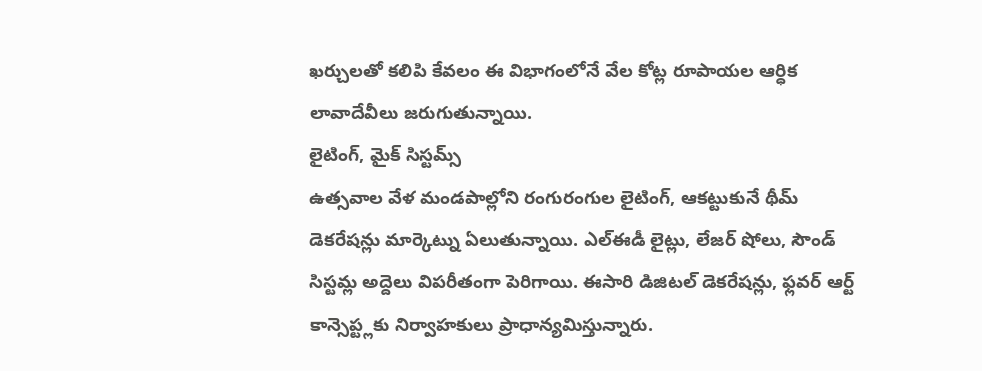ఖర్చులతో కలిపి కేవలం ఈ విభాగంలోనే వేల కోట్ల రూపాయల ఆర్ధిక లావాదేవీలు జరుగుతున్నాయి.
లైటింగ్, మైక్ సిస్టమ్స్
ఉత్సవాల వేళ మండపాల్లోని రంగురంగుల లైటింగ్, ఆకట్టుకునే థీమ్ డెకరేషన్లు మార్కెట్ను ఏలుతున్నాయి. ఎల్ఈడీ లైట్లు, లేజర్ షోలు, సౌండ్ సిస్టమ్ల అద్దెలు విపరీతంగా పెరిగాయి. ఈసారి డిజిటల్ డెకరేషన్లు, ఫ్లవర్ ఆర్ట్ కాన్సెప్ట్లకు నిర్వాహకులు ప్రాధాన్యమిస్తున్నారు.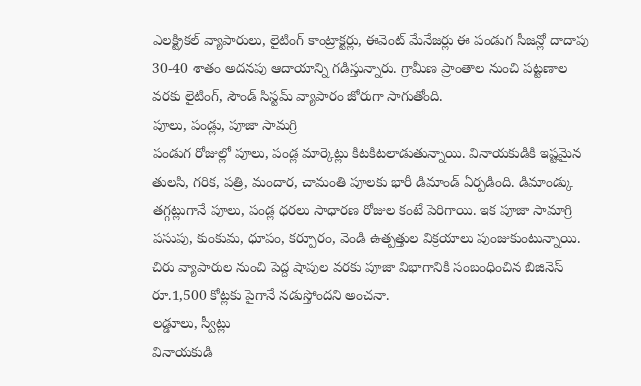ఎలక్ట్రికల్ వ్యాపారులు, లైటింగ్ కాంట్రాక్టర్లు, ఈవెంట్ మేనేజర్లు ఈ పండుగ సీజన్లో దాదాపు 30-40 శాతం అదనపు ఆదాయాన్ని గడిస్తున్నారు. గ్రామీణ ప్రాంతాల నుంచి పట్టణాల వరకు లైటింగ్, సౌండ్ సిస్టమ్ వ్యాపారం జోరుగా సాగుతోంది.
పూలు, పండ్లు, పూజా సామగ్రి
పండుగ రోజుల్లో పూలు, పండ్ల మార్కెట్లు కిటకిటలాడుతున్నాయి. వినాయకుడికి ఇష్టమైన తులసి, గరిక, పత్రి, మందార, చామంతి పూలకు భారీ డిమాండ్ ఏర్పడింది. డిమాండ్కు తగ్గట్లుగానే పూలు, పండ్ల ధరలు సాధారణ రోజుల కంటే పెరిగాయి. ఇక పూజా సామాగ్రి పసుపు, కుంకుమ, ధూపం, కర్పూరం, వెండి ఉత్పత్తుల విక్రయాలు పుంజుకుంటున్నాయి. చిరు వ్యాపారుల నుంచి పెద్ద షాపుల వరకు పూజా విభాగానికి సంబంధించిన బిజినెస్ రూ.1,500 కోట్లకు పైగానే నడుస్తోందని అంచనా.
లడ్డూలు, స్వీట్లు
వినాయకుడి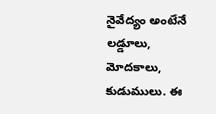నైవేద్యం అంటేనే లడ్డూలు, మోదకాలు, కుడుములు. ఈ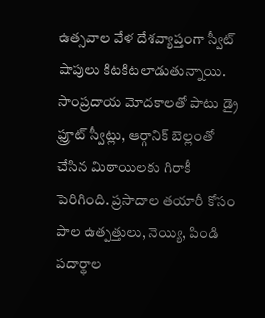ఉత్సవాల వేళ దేశవ్యాప్తంగా స్వీట్ షాపులు కిటకిటలాడుతున్నాయి. సాంప్రదాయ మోదకాలతో పాటు డ్రై ఫ్రూట్ స్వీట్లు, ఆర్గానిక్ బెల్లంతో చేసిన మిఠాయిలకు గిరాకీ పెరిగింది. ప్రసాదాల తయారీ కోసం పాల ఉత్పత్తులు, నెయ్యి, పిండి పదార్థాల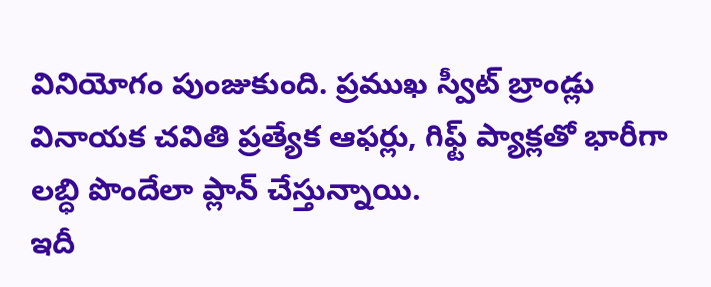వినియోగం పుంజుకుంది. ప్రముఖ స్వీట్ బ్రాండ్లు వినాయక చవితి ప్రత్యేక ఆఫర్లు, గిఫ్ట్ ప్యాక్లతో భారీగా లబ్ధి పొందేలా ప్లాన్ చేస్తున్నాయి.
ఇదీ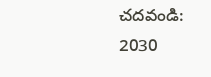చదవండి: 2030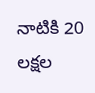నాటికి 20 లక్షల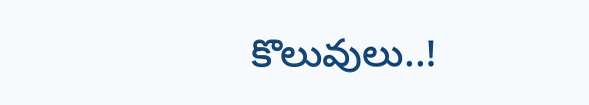కొలువులు..!